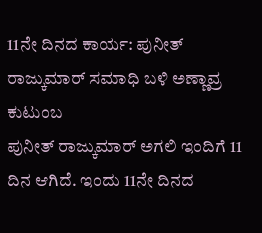11ನೇ ದಿನದ ಕಾರ್ಯ: ಪುನೀತ್ ರಾಜ್ಕುಮಾರ್ ಸಮಾಧಿ ಬಳಿ ಅಣ್ಣಾವ್ರ ಕುಟುಂಬ
ಪುನೀತ್ ರಾಜ್ಕುಮಾರ್ ಅಗಲಿ ಇಂದಿಗೆ 11 ದಿನ ಆಗಿದೆ. ಇಂದು 11ನೇ ದಿನದ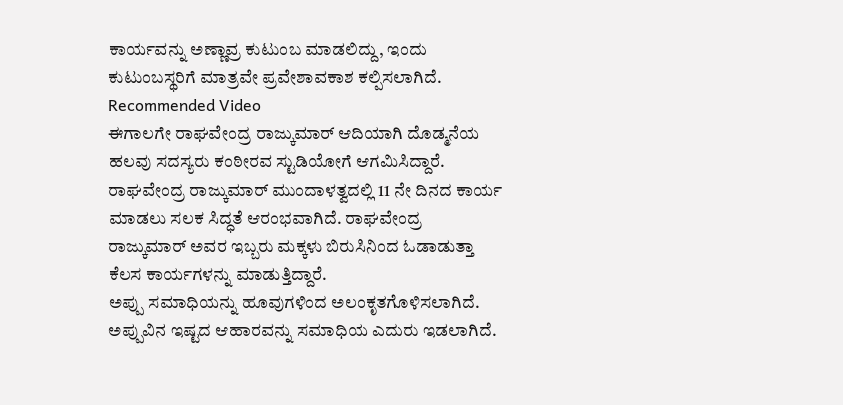ಕಾರ್ಯವನ್ನು ಅಣ್ಣಾವ್ರ ಕುಟುಂಬ ಮಾಡಲಿದ್ದು, ಇಂದು ಕುಟುಂಬಸ್ಥರಿಗೆ ಮಾತ್ರವೇ ಪ್ರವೇಶಾವಕಾಶ ಕಲ್ಪಿಸಲಾಗಿದೆ.
Recommended Video
ಈಗಾಲಗೇ ರಾಘವೇಂದ್ರ ರಾಜ್ಕುಮಾರ್ ಆದಿಯಾಗಿ ದೊಡ್ಮನೆಯ ಹಲವು ಸದಸ್ಯರು ಕಂಠೀರವ ಸ್ಟುಡಿಯೋಗೆ ಆಗಮಿಸಿದ್ದಾರೆ. ರಾಘವೇಂದ್ರ ರಾಜ್ಕುಮಾರ್ ಮುಂದಾಳತ್ವದಲ್ಲಿ 11 ನೇ ದಿನದ ಕಾರ್ಯ ಮಾಡಲು ಸಲಕ ಸಿದ್ಧತೆ ಆರಂಭವಾಗಿದೆ. ರಾಘವೇಂದ್ರ ರಾಜ್ಕುಮಾರ್ ಅವರ ಇಬ್ಬರು ಮಕ್ಕಳು ಬಿರುಸಿನಿಂದ ಓಡಾಡುತ್ತಾ ಕೆಲಸ ಕಾರ್ಯಗಳನ್ನು ಮಾಡುತ್ತಿದ್ದಾರೆ.
ಅಪ್ಪು ಸಮಾಧಿಯನ್ನು ಹೂವುಗಳಿಂದ ಅಲಂಕೃತಗೊಳಿಸಲಾಗಿದೆ. ಅಪ್ಪುವಿನ ಇಷ್ಟದ ಆಹಾರವನ್ನು ಸಮಾಧಿಯ ಎದುರು ಇಡಲಾಗಿದೆ.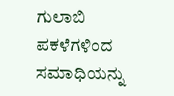ಗುಲಾಬಿ ಪಕಳೆಗಳಿಂದ ಸಮಾಧಿಯನ್ನು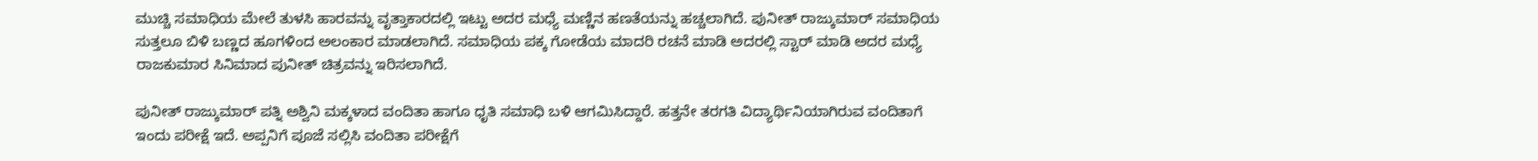ಮುಚ್ಚಿ ಸಮಾಧಿಯ ಮೇಲೆ ತುಳಸಿ ಹಾರವನ್ನು ವೃತ್ತಾಕಾರದಲ್ಲಿ ಇಟ್ಟು ಅದರ ಮಧ್ಯೆ ಮಣ್ಣಿನ ಹಣತೆಯನ್ನು ಹಚ್ಚಲಾಗಿದೆ. ಪುನೀತ್ ರಾಜ್ಕುಮಾರ್ ಸಮಾಧಿಯ ಸುತ್ತಲೂ ಬಿಳಿ ಬಣ್ಣದ ಹೂಗಳಿಂದ ಅಲಂಕಾರ ಮಾಡಲಾಗಿದೆ. ಸಮಾಧಿಯ ಪಕ್ಕ ಗೋಡೆಯ ಮಾದರಿ ರಚನೆ ಮಾಡಿ ಅದರಲ್ಲಿ ಸ್ಟಾರ್ ಮಾಡಿ ಅದರ ಮಧ್ಯೆ ರಾಜಕುಮಾರ ಸಿನಿಮಾದ ಪುನೀತ್ ಚಿತ್ರವನ್ನು ಇರಿಸಲಾಗಿದೆ.

ಪುನೀತ್ ರಾಜ್ಕುಮಾರ್ ಪತ್ನಿ ಅಶ್ವಿನಿ ಮಕ್ಕಳಾದ ವಂದಿತಾ ಹಾಗೂ ಧೃತಿ ಸಮಾಧಿ ಬಳಿ ಆಗಮಿಸಿದ್ದಾರೆ. ಹತ್ತನೇ ತರಗತಿ ವಿದ್ಯಾರ್ಥಿನಿಯಾಗಿರುವ ವಂದಿತಾಗೆ ಇಂದು ಪರೀಕ್ಷೆ ಇದೆ. ಅಪ್ಪನಿಗೆ ಪೂಜೆ ಸಲ್ಲಿಸಿ ವಂದಿತಾ ಪರೀಕ್ಷೆಗೆ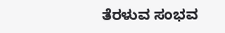ತೆರಳುವ ಸಂಭವ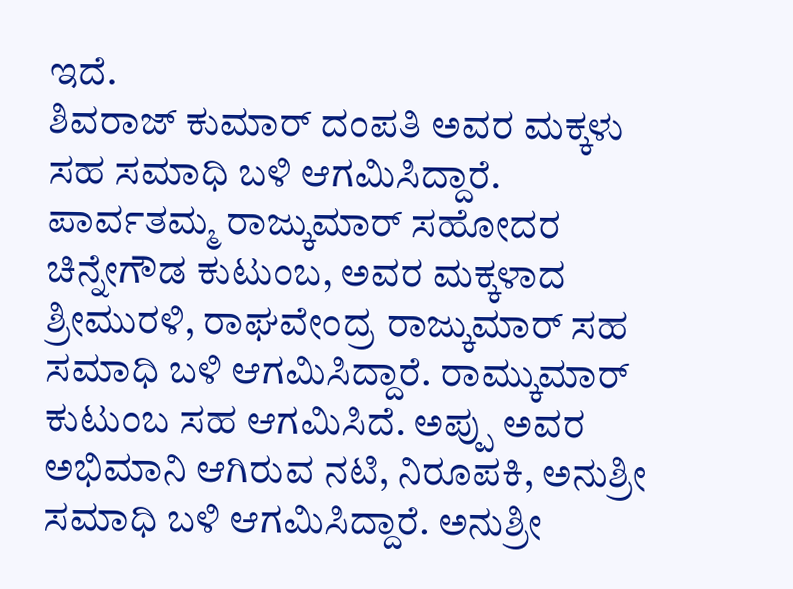ಇದೆ.
ಶಿವರಾಜ್ ಕುಮಾರ್ ದಂಪತಿ ಅವರ ಮಕ್ಕಳು ಸಹ ಸಮಾಧಿ ಬಳಿ ಆಗಮಿಸಿದ್ದಾರೆ. ಪಾರ್ವತಮ್ಮ ರಾಜ್ಕುಮಾರ್ ಸಹೋದರ ಚಿನ್ನೇಗೌಡ ಕುಟುಂಬ, ಅವರ ಮಕ್ಕಳಾದ ಶ್ರೀಮುರಳಿ, ರಾಘವೇಂದ್ರ ರಾಜ್ಕುಮಾರ್ ಸಹ ಸಮಾಧಿ ಬಳಿ ಆಗಮಿಸಿದ್ದಾರೆ. ರಾಮ್ಕುಮಾರ್ ಕುಟುಂಬ ಸಹ ಆಗಮಿಸಿದೆ. ಅಪ್ಪು ಅವರ ಅಭಿಮಾನಿ ಆಗಿರುವ ನಟಿ, ನಿರೂಪಕಿ, ಅನುಶ್ರೀ ಸಮಾಧಿ ಬಳಿ ಆಗಮಿಸಿದ್ದಾರೆ. ಅನುಶ್ರೀ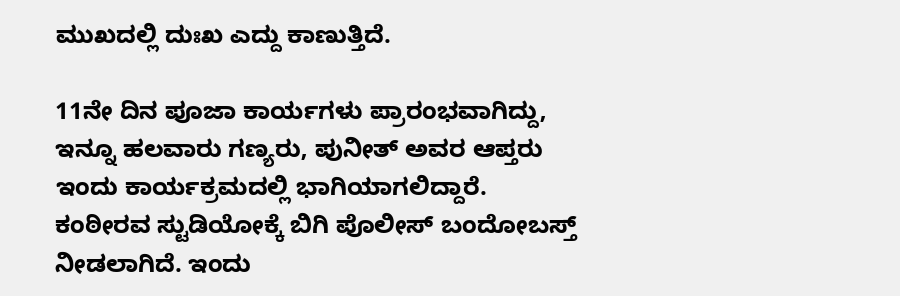ಮುಖದಲ್ಲಿ ದುಃಖ ಎದ್ದು ಕಾಣುತ್ತಿದೆ.

11ನೇ ದಿನ ಪೂಜಾ ಕಾರ್ಯಗಳು ಪ್ರಾರಂಭವಾಗಿದ್ದು, ಇನ್ನೂ ಹಲವಾರು ಗಣ್ಯರು, ಪುನೀತ್ ಅವರ ಆಪ್ತರು ಇಂದು ಕಾರ್ಯಕ್ರಮದಲ್ಲಿ ಭಾಗಿಯಾಗಲಿದ್ದಾರೆ.
ಕಂಠೀರವ ಸ್ಟುಡಿಯೋಕ್ಕೆ ಬಿಗಿ ಪೊಲೀಸ್ ಬಂದೋಬಸ್ತ್ ನೀಡಲಾಗಿದೆ. ಇಂದು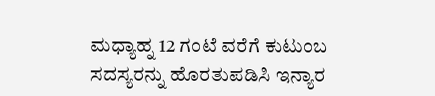ಮಧ್ಯಾಹ್ನ 12 ಗಂಟೆ ವರೆಗೆ ಕುಟುಂಬ ಸದಸ್ಯರನ್ನು ಹೊರತುಪಡಿಸಿ ಇನ್ಯಾರ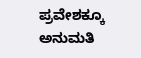ಪ್ರವೇಶಕ್ಕೂ ಅನುಮತಿ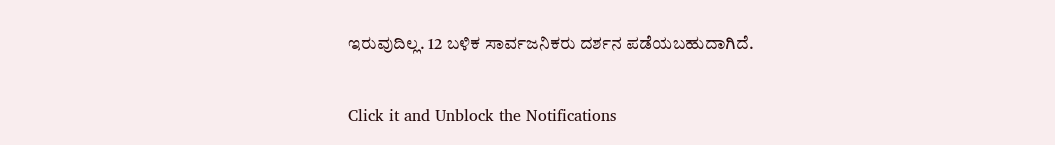ಇರುವುದಿಲ್ಲ. 12 ಬಳಿಕ ಸಾರ್ವಜನಿಕರು ದರ್ಶನ ಪಡೆಯಬಹುದಾಗಿದೆ.


Click it and Unblock the Notifications